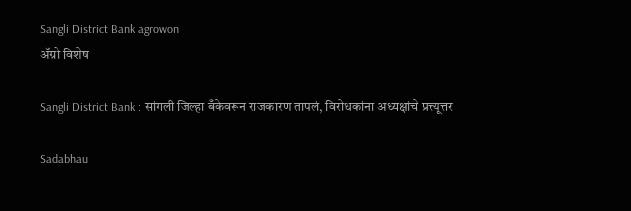Sangli District Bank agrowon
ॲग्रो विशेष

Sangli District Bank : सांगली जिल्हा बँकेवरून राजकारण तापलं, विरोधकांना अध्यक्षांचे प्रत्त्यूत्तर

Sadabhau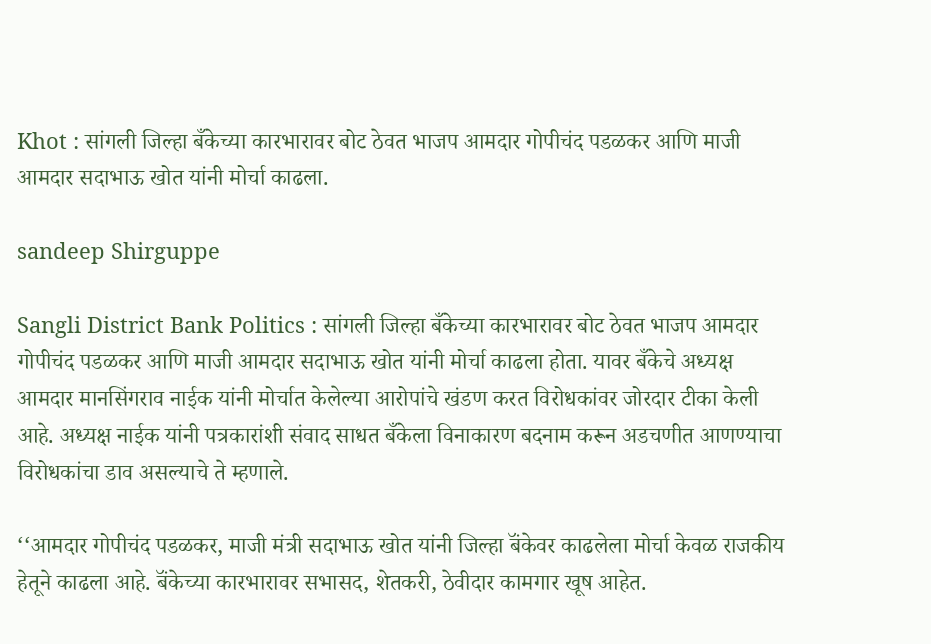Khot : सांगली जिल्हा बँकेच्या कारभारावर बोट ठेवत भाजप आमदार गोपीचंद पडळकर आणि माजी आमदार सदाभाऊ खोत यांनी मोर्चा काढला.

sandeep Shirguppe

Sangli District Bank Politics : सांगली जिल्हा बँकेच्या कारभारावर बोट ठेवत भाजप आमदार गोपीचंद पडळकर आणि माजी आमदार सदाभाऊ खोत यांनी मोर्चा काढला होता. यावर बँकेचे अध्यक्ष आमदार मानसिंगराव नाईक यांनी मोर्चात केलेल्या आरोपांचे खंडण करत विरोधकांवर जोरदार टीका केली आहे. अध्यक्ष नाईक यांनी पत्रकारांशी संवाद साधत बँकेला विनाकारण बदनाम करून अडचणीत आणण्याचा विरोधकांचा डाव असल्याचे ते म्हणाले.

‘‘आमदार गोपीचंद पडळकर, माजी मंत्री सदाभाऊ खोत यांनी जिल्हा बॅंकेवर काढलेला मोर्चा केवळ राजकीय हेतूने काढला आहे. बॅंकेच्या कारभारावर सभासद, शेतकरी, ठेवीदार कामगार खूष आहेत.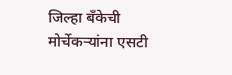जिल्हा बँकेची मोर्चेकऱ्यांना एसटी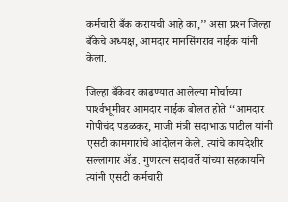कर्मचारी बँक करायची आहे का,’’ असा प्रश्‍न जिल्हा बँकेचे अध्यक्ष, आमदार मानसिंगराव नाईक यांनी केला.

जिल्हा बँकेवर काढण्यात आलेल्या मोर्चाच्या पार्श्‍वभूमीवर आमदार नाईक बोलत होते ‘‘आमदार गोपीचंद पडळकर, माजी मंत्री सदाभाऊ पाटील यांनी एसटी कामगारांचे आंदोलन केले. त्यांचे कायदेशीर सल्लागार ॲड. गुणरत्न सदावर्ते यांच्या सहकार्याने त्यांनी एसटी कर्मचारी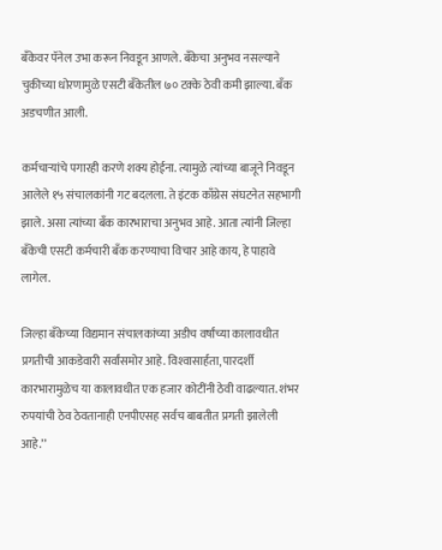बँकेवर पॅनेल उभा करून निवडून आणले. बँकेचा अनुभव नसल्याने चुकीच्या धोरणामुळे एसटी बँकेतील ७० टक्के ठेवी कमी झाल्या. बँक अडचणीत आली.

कर्मचाऱ्यांचे पगारही करणे शक्य होईना. त्यामुळे त्यांच्या बाजूने निवडून आलेले १५ संचालकांनी गट बदलला. ते इंटक काँग्रेस संघटनेत सहभागी झाले. असा त्यांच्या बँक कारभाराचा अनुभव आहे. आता त्यांनी जिल्हा बँकेची एसटी कर्मचारी बँक करण्याचा विचार आहे काय, हे पाहावे लागेल.

जिल्हा बॅंकेच्या विद्यमान संचालकांच्या अडीच वर्षांच्या कालावधीत प्रगतीची आकडेवारी सर्वांसमोर आहे. विश्‍वासार्हता, पारदर्शी कारभारामुळेच या कालावधीत एक हजार कोटींनी ठेवी वाढल्यात. शंभर रुपयांची ठेव ठेवतानाही एनपीएसह सर्वच बाबतीत प्रगती झालेली आहे.’’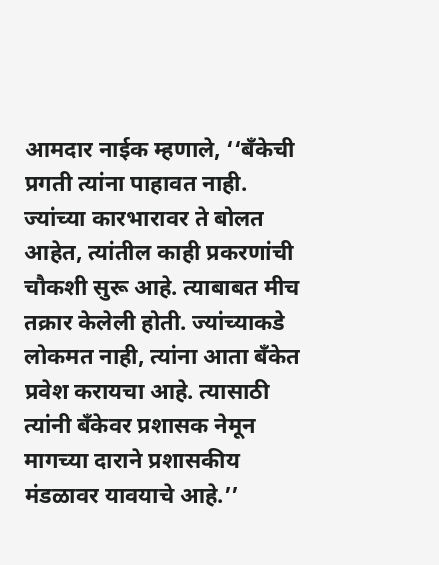आमदार नाईक म्हणाले, ‘‘बँकेची प्रगती त्यांना पाहावत नाही. ज्यांच्या कारभारावर ते बोलत आहेत, त्यांतील काही प्रकरणांची चौकशी सुरू आहे. त्याबाबत मीच तक्रार केलेली होती. ज्यांच्याकडे लोकमत नाही, त्यांना आता बँकेत प्रवेश करायचा आहे. त्यासाठी त्यांनी बँकेवर प्रशासक नेमून मागच्या दाराने प्रशासकीय मंडळावर यावयाचे आहे.’’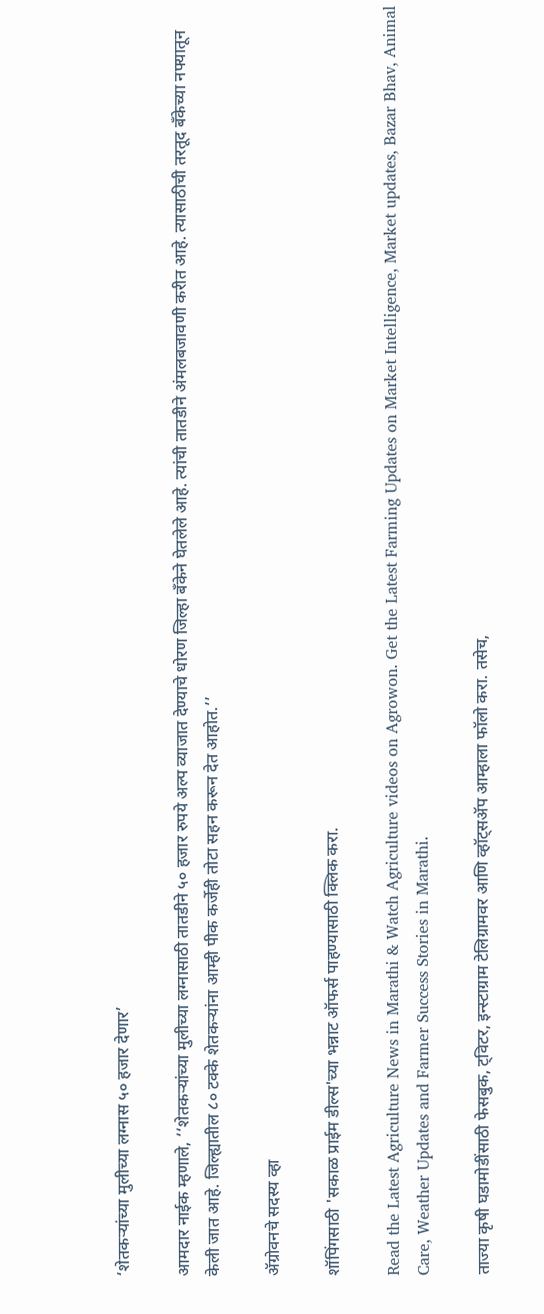‘शेतकऱ्यांच्या मुलीच्या लग्नास ५० हजार देणार’

आमदार नाईक म्हणाले, ‘‘शेतकऱ्यांच्या मुलीच्या लग्नासाठी तातडीने ५० हजार रुपये अल्प व्याजात देण्याचे धोरण जिल्हा बँकेने घेतलेले आहे. त्यांची तातडीने अंमलबजावणी करीत आहे. त्यासाठीची तरतूद बँकेच्या नफ्यातून केली जात आहे. जिल्ह्यातील ८० टक्के शेतकऱ्यांना आम्ही पीक कर्जेही तोटा सहन करून देत आहोत.’’

ॲग्रोवनचे सदस्य व्हा

शॉपिंगसाठी 'सकाळ प्राईम डील्स'च्या भन्नाट ऑफर्स पाहण्यासाठी क्लिक करा.

Read the Latest Agriculture News in Marathi & Watch Agriculture videos on Agrowon. Get the Latest Farming Updates on Market Intelligence, Market updates, Bazar Bhav, Animal Care, Weather Updates and Farmer Success Stories in Marathi.

ताज्या कृषी घडामोडींसाठी फेसबुक, ट्विटर, इन्स्टाग्राम टेलिग्रामवर आणि व्हॉट्सॲप आम्हाला फॉलो करा. तसेच,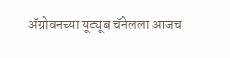ॲग्रोवनच्या यूट्यूब चॅनेलला आजच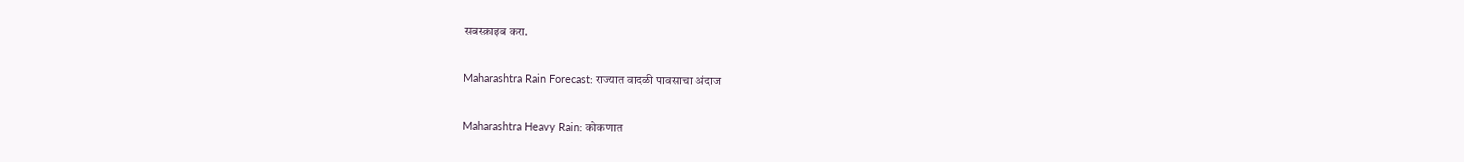सबस्क्राइब करा.

Maharashtra Rain Forecast: राज्यात वादळी पावसाचा अंदाज

Maharashtra Heavy Rain: कोकणात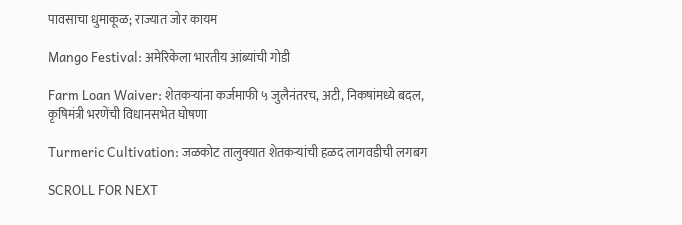पावसाचा धुमाकूळ; राज्यात जोर कायम

Mango Festival: अमेरिकेला भारतीय आंब्यांची गोडी

Farm Loan Waiver: शेतकऱ्यांना कर्जमाफी ५ जुलैनंतरच, अटी, निकषांमध्ये बदल, कृषिमंत्री भरणेंची विधानसभेत घोषणा

Turmeric Cultivation: जळकोट तालुक्यात शेतकऱ्यांची हळद लागवडीची लगबग

SCROLL FOR NEXT